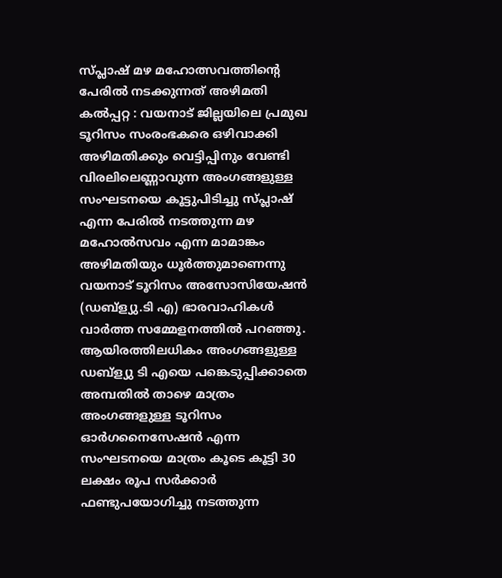സ്പ്ലാഷ് മഴ മഹോത്സവത്തിന്റെ പേരിൽ നടക്കുന്നത് അഴിമതി
കൽപ്പറ്റ : വയനാട് ജില്ലയിലെ പ്രമുഖ ടൂറിസം സംരംഭകരെ ഒഴിവാക്കി അഴിമതിക്കും വെട്ടിപ്പിനും വേണ്ടി വിരലിലെണ്ണാവുന്ന അംഗങ്ങളുള്ള സംഘടനയെ കൂട്ടുപിടിച്ചു സ്പ്ലാഷ് എന്ന പേരിൽ നടത്തുന്ന മഴ മഹോൽസവം എന്ന മാമാങ്കം അഴിമതിയും ധൂർത്തുമാണെന്നു വയനാട് ടൂറിസം അസോസിയേഷൻ (ഡബ്ള്യു.ടി എ) ഭാരവാഹികൾ വാർത്ത സമ്മേളനത്തിൽ പറഞ്ഞു. ആയിരത്തിലധികം അംഗങ്ങളുള്ള ഡബ്ള്യു ടി എയെ പങ്കെടുപ്പിക്കാതെ അമ്പതിൽ താഴെ മാത്രം അംഗങ്ങളുള്ള ടൂറിസം ഓർഗനൈസേഷൻ എന്ന സംഘടനയെ മാത്രം കൂടെ കൂട്ടി 30 ലക്ഷം രൂപ സർക്കാർ ഫണ്ടുപയോഗിച്ചു നടത്തുന്ന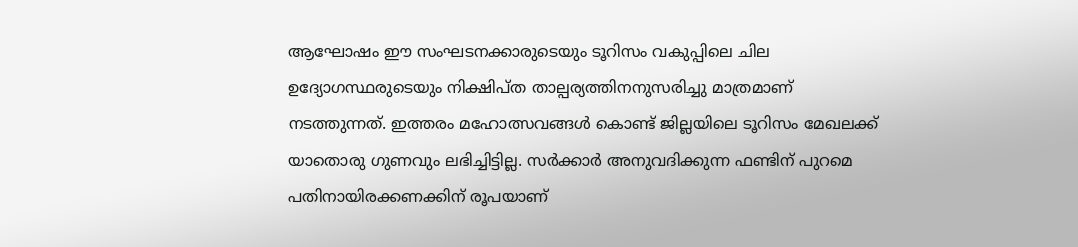ആഘോഷം ഈ സംഘടനക്കാരുടെയും ടൂറിസം വകുപ്പിലെ ചില ഉദ്യോഗസ്ഥരുടെയും നിക്ഷിപ്ത താല്പര്യത്തിനനുസരിച്ചു മാത്രമാണ് നടത്തുന്നത്. ഇത്തരം മഹോത്സവങ്ങൾ കൊണ്ട് ജില്ലയിലെ ടൂറിസം മേഖലക്ക് യാതൊരു ഗുണവും ലഭിച്ചിട്ടില്ല. സർക്കാർ അനുവദിക്കുന്ന ഫണ്ടിന് പുറമെ പതിനായിരക്കണക്കിന് രൂപയാണ്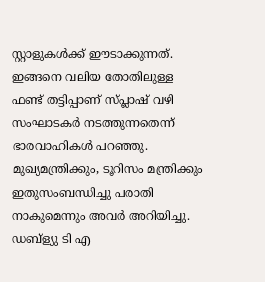സ്റ്റാളുകൾക്ക് ഈടാക്കുന്നത്. ഇങ്ങനെ വലിയ തോതിലുള്ള ഫണ്ട് തട്ടിപ്പാണ് സ്പ്ലാഷ് വഴി സംഘാടകർ നടത്തുന്നതെന്ന് ഭാരവാഹികൾ പറഞ്ഞു. മുഖ്യമന്ത്രിക്കും, ടൂറിസം മന്ത്രിക്കും ഇതുസംബന്ധിച്ചു പരാതി നാകുമെന്നും അവർ അറിയിച്ചു. ഡബ്ള്യു ടി എ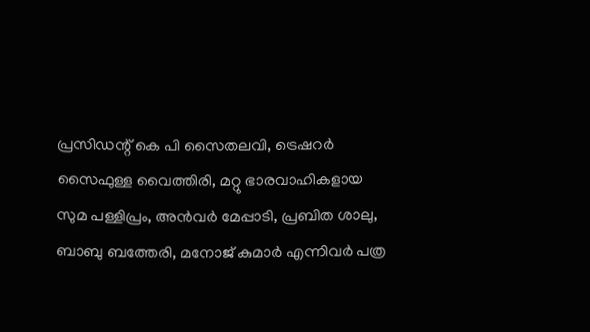പ്രസിഡന്റ് കെ പി സൈതലവി, ട്രെഷറർ സൈഫുള്ള വൈത്തിരി, മറ്റു ഭാരവാഹികളായ സുമ പള്ളിപ്രം, അൻവർ മേപ്പാടി, പ്രബിത ശാലു, ബാബു ബത്തേരി, മനോജ് കുമാർ എന്നിവർ പത്ര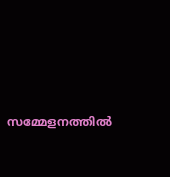സമ്മേളനത്തിൽ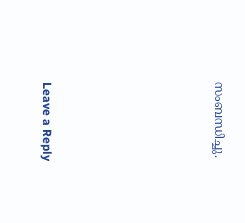സംബന്ധിച്ചു.






Leave a Reply